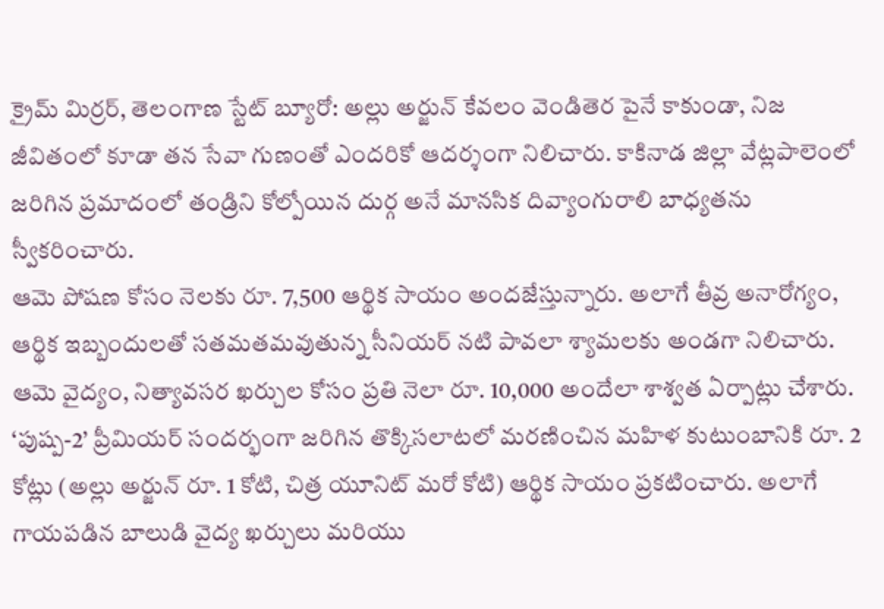క్రైమ్ మిర్రర్, తెలంగాణ స్టేట్ బ్యూరో: అల్లు అర్జున్ కేవలం వెండితెర పైనే కాకుండా, నిజ జీవితంలో కూడా తన సేవా గుణంతో ఎందరికో ఆదర్శంగా నిలిచారు. కాకినాడ జిల్లా వేట్లపాలెంలో జరిగిన ప్రమాదంలో తండ్రిని కోల్పోయిన దుర్గ అనే మానసిక దివ్యాంగురాలి బాధ్యతను స్వీకరించారు.
ఆమె పోషణ కోసం నెలకు రూ. 7,500 ఆర్థిక సాయం అందజేస్తున్నారు. అలాగే తీవ్ర అనారోగ్యం, ఆర్థిక ఇబ్బందులతో సతమతమవుతున్న సీనియర్ నటి పావలా శ్యామలకు అండగా నిలిచారు. ఆమె వైద్యం, నిత్యావసర ఖర్చుల కోసం ప్రతి నెలా రూ. 10,000 అందేలా శాశ్వత ఏర్పాట్లు చేశారు.
‘పుష్ప-2’ ప్రీమియర్ సందర్భంగా జరిగిన తొక్కిసలాటలో మరణించిన మహిళ కుటుంబానికి రూ. 2 కోట్లు (అల్లు అర్జున్ రూ. 1 కోటి, చిత్ర యూనిట్ మరో కోటి) ఆర్థిక సాయం ప్రకటించారు. అలాగే గాయపడిన బాలుడి వైద్య ఖర్చులు మరియు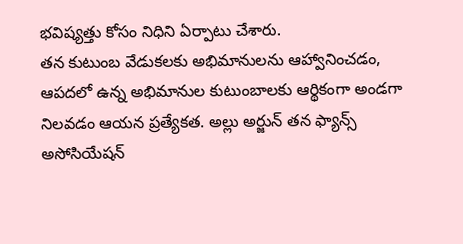భవిష్యత్తు కోసం నిధిని ఏర్పాటు చేశారు.
తన కుటుంబ వేడుకలకు అభిమానులను ఆహ్వానించడం, ఆపదలో ఉన్న అభిమానుల కుటుంబాలకు ఆర్థికంగా అండగా నిలవడం ఆయన ప్రత్యేకత. అల్లు అర్జున్ తన ఫ్యాన్స్ అసోసియేషన్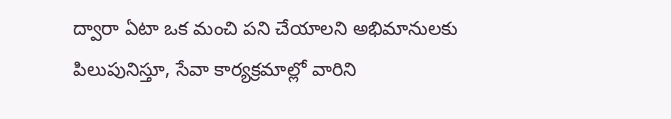ద్వారా ఏటా ఒక మంచి పని చేయాలని అభిమానులకు పిలుపునిస్తూ, సేవా కార్యక్రమాల్లో వారిని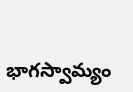భాగస్వామ్యం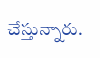చేస్తున్నారు.